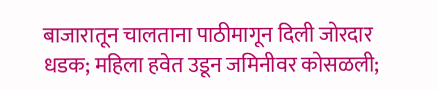बाजारातून चालताना पाठीमागून दिली जोरदार धडक; महिला हवेत उडून जमिनीवर कोसळली;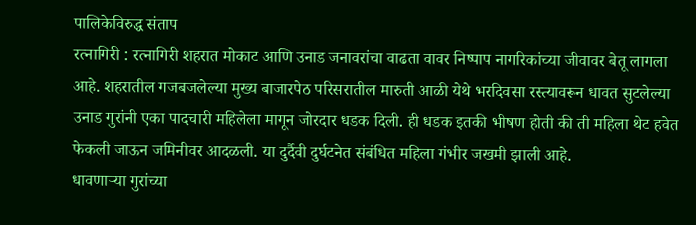पालिकेविरुद्ध संताप
रत्नागिरी : रत्नागिरी शहरात मोकाट आणि उनाड जनावरांचा वाढता वावर निष्पाप नागरिकांच्या जीवावर बेतू लागला आहे. शहरातील गजबजलेल्या मुख्य बाजारपेठ परिसरातील मारुती आळी येथे भरदिवसा रस्त्यावरून धावत सुटलेल्या उनाड गुरांनी एका पादचारी महिलेला मागून जोरदार धडक दिली. ही धडक इतकी भीषण होती की ती महिला थेट हवेत फेकली जाऊन जमिनीवर आदळली. या दुर्दैवी दुर्घटनेत संबंधित महिला गंभीर जखमी झाली आहे.
धावणाऱ्या गुरांच्या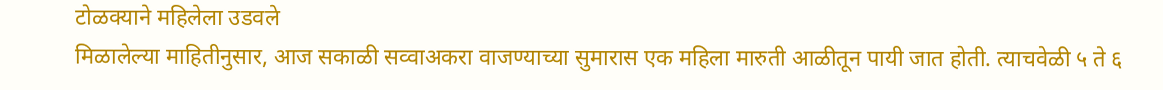टोळक्याने महिलेला उडवले
मिळालेल्या माहितीनुसार, आज सकाळी सव्वाअकरा वाजण्याच्या सुमारास एक महिला मारुती आळीतून पायी जात होती. त्याचवेळी ५ ते ६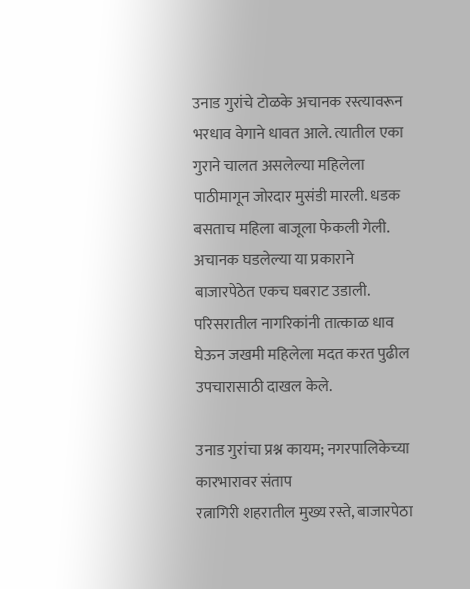उनाड गुरांचे टोळके अचानक रस्त्यावरून भरधाव वेगाने धावत आले. त्यातील एका गुराने चालत असलेल्या महिलेला पाठीमागून जोरदार मुसंडी मारली. धडक बसताच महिला बाजूला फेकली गेली. अचानक घडलेल्या या प्रकाराने बाजारपेठेत एकच घबराट उडाली. परिसरातील नागरिकांनी तात्काळ धाव घेऊन जखमी महिलेला मदत करत पुढील उपचारासाठी दाखल केले.

उनाड गुरांचा प्रश्न कायम; नगरपालिकेच्या कारभारावर संताप
रत्नागिरी शहरातील मुख्य रस्ते, बाजारपेठा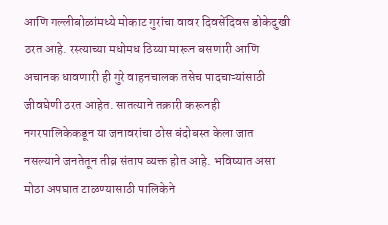आणि गल्लीबोळांमध्ये मोकाट गुरांचा वावर दिवसेंदिवस डोकेदुखी ठरत आहे. रस्त्याच्या मधोमध ठिय्या मारून बसणारी आणि अचानक धावणारी ही गुरे वाहनचालक तसेच पादचाऱ्यांसाठी जीवघेणी ठरत आहेत. सातत्याने तक्रारी करूनही नगरपालिकेकडून या जनावरांचा ठोस बंदोबस्त केला जात नसल्याने जनतेतून तीव्र संताप व्यक्त होत आहे. भविष्यात असा मोठा अपघात टाळण्यासाठी पालिकेने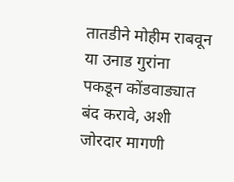तातडीने मोहीम राबवून या उनाड गुरांना पकडून कोंडवाड्यात बंद करावे, अशी जोरदार मागणी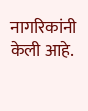नागरिकांनी केली आहे.